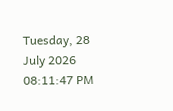Tuesday, 28 July 2026 08:11:47 PM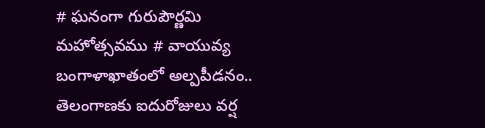# ఘనంగా గురుపౌర్ణమి మహోత్సవము # వాయువ్య బంగాళాఖాతంలో అల్పపీడనం.. తెలంగాణకు ఐదురోజులు వర్ష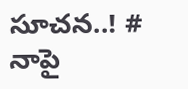సూచన..! # నాపై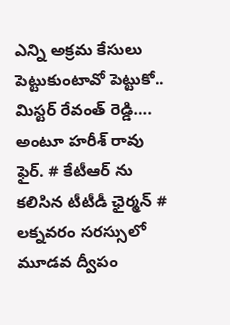ఎన్ని అక్రమ కేసులు పెట్టుకుంటావో పెట్టుకో.. మిస్టర్ రేవంత్ రెడ్డి…. అంటూ హరీశ్ రావు ఫైర్. # కేటీఆర్ ను కలిసిన టీటీడీ ఛైర్మన్ # లక్నవరం సరస్సులో మూడవ ద్వీపం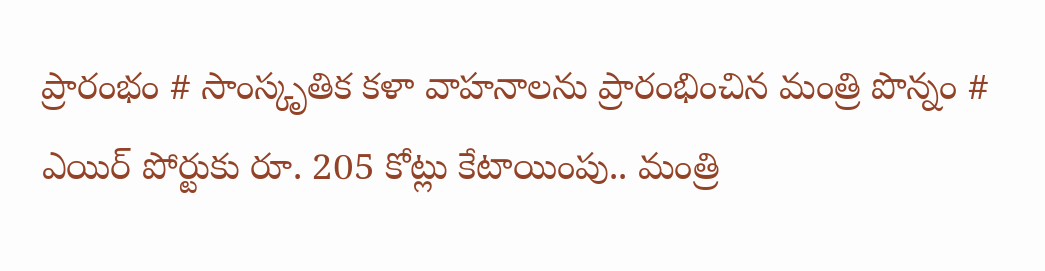ప్రారంభం # సాంస్కృతిక కళా వాహనాలను ప్రారంభించిన మంత్రి పొన్నం # ఎయిర్ పోర్టుకు రూ. 205 కోట్లు కేటాయింపు.. మంత్రి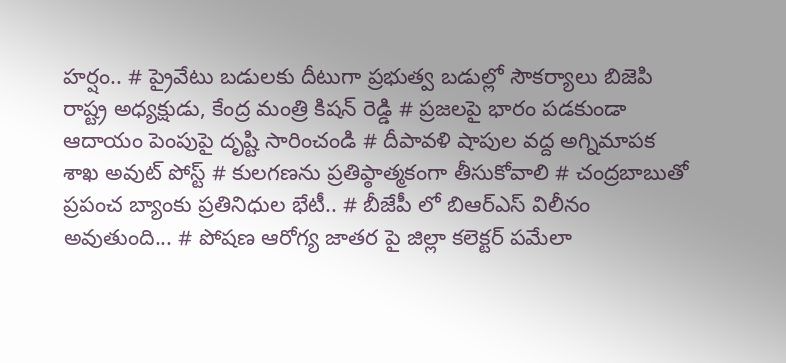హర్షం.. # ప్రైవేటు బడులకు దీటుగా ప్రభుత్వ బడుల్లో సౌకర్యాలు బిజెపి రాష్ట్ర అధ్యక్షుడు, కేంద్ర మంత్రి కిషన్ రెడ్డి # ప్రజలపై భారం పడకుండా ఆదాయం పెంపుపై దృష్టి సారించండి # దీపావళి షాపుల వద్ద అగ్నిమాపక శాఖ అవుట్ పోస్ట్ # కులగణను ప్రతిప్ఠాత్మకంగా తీసుకోవాలి # చంద్రబాబుతో ప్రపంచ బ్యాంకు ప్రతినిధుల భేటీ.. # బీజేపీ లో బిఆర్ఎస్ విలీనం అవుతుంది... # పోషణ ఆరోగ్య జాతర పై జిల్లా కలెక్టర్ పమేలా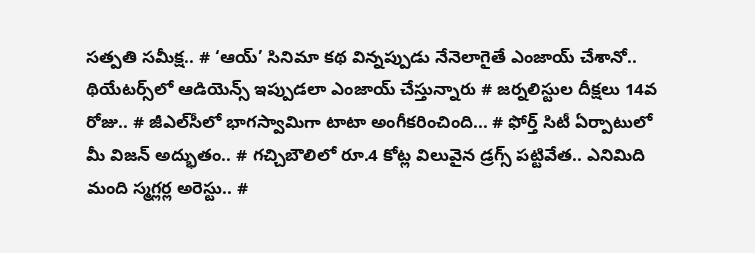సత్పతి సమీక్ష.. # ‘ఆయ్’ సినిమా కథ విన్నప్పుడు నేనెలాగైతే ఎంజాయ్ చేశానో.. థియేట‌ర్స్‌లో ఆడియెన్స్ ఇప్పుడ‌లా ఎంజాయ్ చేస్తున్నారు # జర్నలిస్టుల దీక్షలు 14వ రోజు.. # జీఎల్‌సీలో భాగస్వామిగా టాటా అంగీకరించింది... # ఫోర్త్ సిటీ ఏర్పాటులో మీ విజ‌న్ అద్భుతం.. # గచ్చిబౌలిలో రూ.4 కోట్ల విలువైన డ్రగ్స్ పట్టివేత.. ఎనిమిది మంది స్మగ్లర్ల అరెస్టు.. #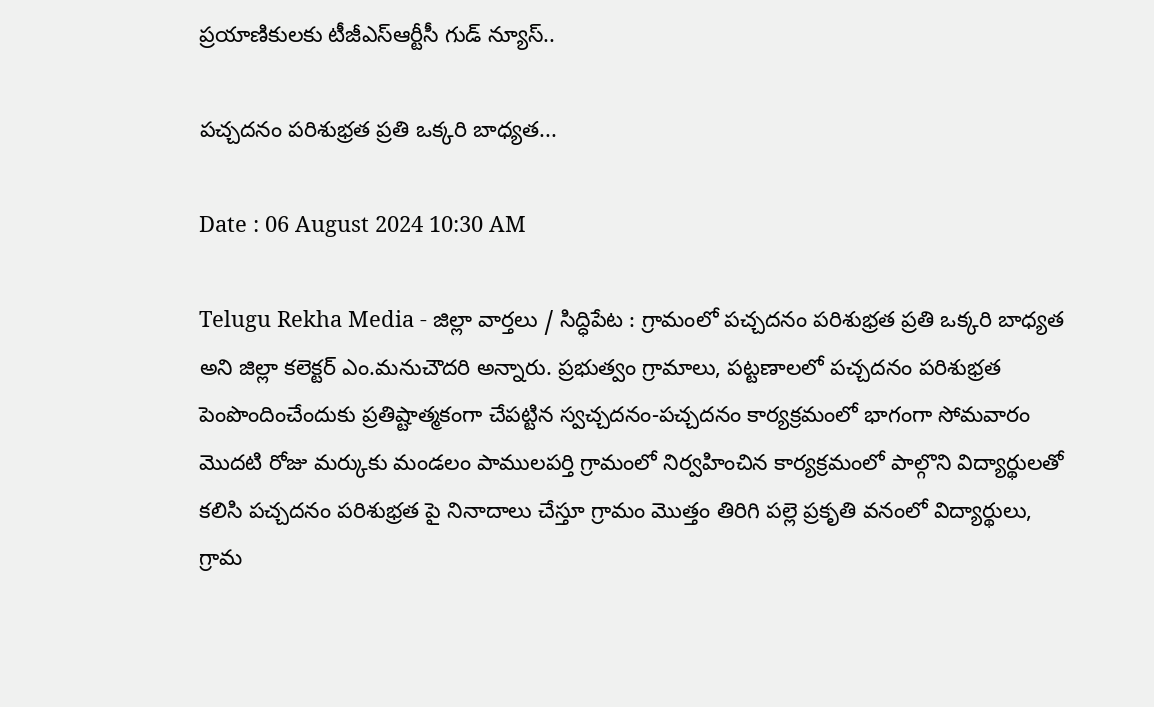ప్రయాణికులకు టీజీఎస్‌ఆర్టీసీ గుడ్ న్యూస్..

పచ్చదనం పరిశుభ్రత ప్రతి ఒక్కరి బాధ్యత...

Date : 06 August 2024 10:30 AM

Telugu Rekha Media - జిల్లా వార్తలు / సిద్ధిపేట : గ్రామంలో పచ్చదనం పరిశుభ్రత ప్రతి ఒక్కరి బాధ్యత అని జిల్లా కలెక్టర్ ఎం.మనుచౌదరి అన్నారు. ప్రభుత్వం గ్రామాలు, పట్టణాలలో పచ్చదనం పరిశుభ్రత పెంపొందించేందుకు ప్రతిష్టాత్మకంగా చేపట్టిన స్వచ్చదనం-పచ్చదనం కార్యక్రమంలో భాగంగా సోమవారం మొదటి రోజు మర్కుకు మండలం పాములపర్తి గ్రామంలో నిర్వహించిన కార్యక్రమంలో పాల్గొని విద్యార్థులతో కలిసి పచ్చదనం పరిశుభ్రత పై నినాదాలు చేస్తూ గ్రామం మొత్తం తిరిగి పల్లె ప్రకృతి వనంలో విద్యార్థులు, గ్రామ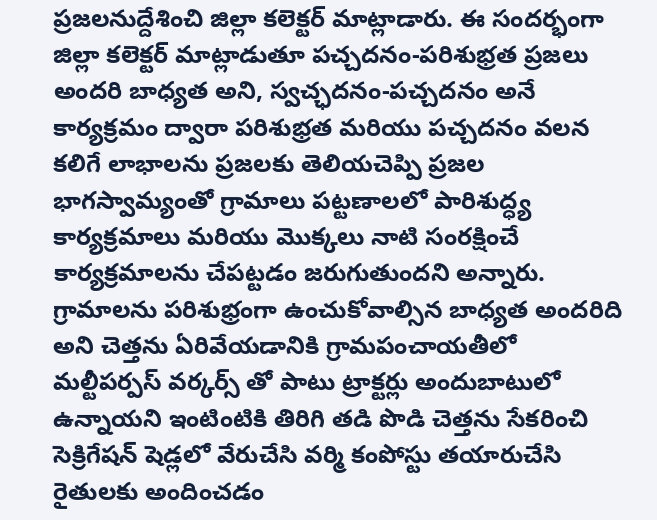ప్రజలనుద్దేశించి జిల్లా కలెక్టర్ మాట్లాడారు. ఈ సందర్భంగా జిల్లా కలెక్టర్ మాట్లాడుతూ పచ్చదనం-పరిశుభ్రత ప్రజలు అందరి బాధ్యత అని, స్వచ్ఛదనం-పచ్చదనం అనే కార్యక్రమం ద్వారా పరిశుభ్రత మరియు పచ్చదనం వలన కలిగే లాభాలను ప్రజలకు తెలియచెప్పి ప్రజల భాగస్వామ్యంతో గ్రామాలు పట్టణాలలో పారిశుద్ధ్య కార్యక్రమాలు మరియు మొక్కలు నాటి సంరక్షించే కార్యక్రమాలను చేపట్టడం జరుగుతుందని అన్నారు. గ్రామాలను పరిశుభ్రంగా ఉంచుకోవాల్సిన బాధ్యత అందరిది అని చెత్తను ఏరివేయడానికి గ్రామపంచాయతీలో మల్టీపర్పస్ వర్కర్స్ తో పాటు ట్రాక్టర్లు అందుబాటులో ఉన్నాయని ఇంటింటికి తిరిగి తడి పొడి చెత్తను సేకరించి సెక్రిగేషన్ షెడ్లలో వేరుచేసి వర్మి కంపోస్టు తయారుచేసి రైతులకు అందించడం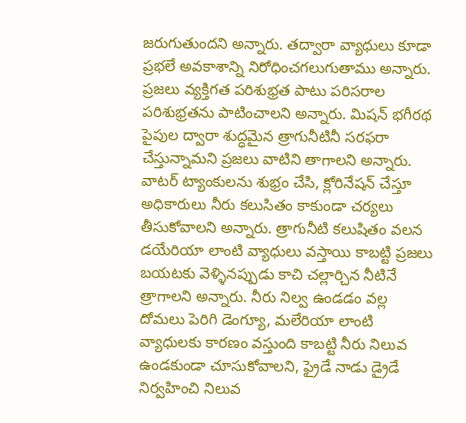జరుగుతుందని అన్నారు. తద్వారా వ్యాధులు కూడా ప్రభలే అవకాశాన్ని నిరోధించగలుగుతాము అన్నారు. ప్రజలు వ్యక్తిగత పరిశుభ్రత పాటు పరిసరాల పరిశుభ్రతను పాటించాలని అన్నారు. మిషన్ భగీరథ పైపుల ద్వారా శుద్ధమైన త్రాగునీటినీ సరఫరా చేస్తున్నామని ప్రజలు వాటిని తాగాలని అన్నారు. వాటర్ ట్యాంకులను శుభ్రం చేసి, క్లోరినేషన్ చేస్తూ అధికారులు నీరు కలుసితం కాకుండా చర్యలు తీసుకోవాలని అన్నారు. త్రాగునీటి కలుషితం వలన డయేరియా లాంటి వ్యాధులు వస్తాయి కాబట్టి ప్రజలు బయటకు వెళ్ళినప్పుడు కాచి చల్లార్చిన నీటినే త్రాగాలని అన్నారు. నీరు నిల్వ ఉండడం వల్ల దోమలు పెరిగి డెంగ్యూ, మలేరియా లాంటి వ్యాధులకు కారణం వస్తుంది కాబట్టి నీరు నిలువ ఉండకుండా చూసుకోవాలని, ఫ్రైడే నాడు డ్రైడే నిర్వహించి నిలువ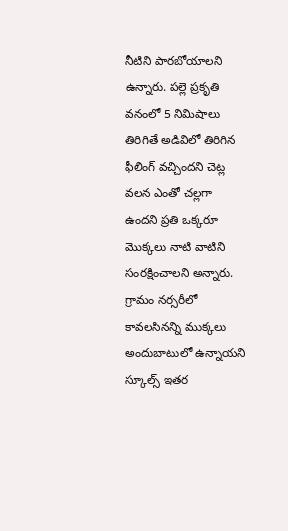నీటిని పారబోయాలని ఉన్నారు. పల్లె ప్రకృతి వనంలో 5 నిమిషాలు తిరిగితే అడివిలో తిరిగిన ఫీలింగ్ వచ్చిందని చెట్ల వలన ఎంతో చల్లగా ఉందని ప్రతి ఒక్కరూ మొక్కలు నాటి వాటిని సంరక్షించాలని అన్నారు. గ్రామం నర్సరీలో కావలసినన్ని ముక్కలు అందుబాటులో ఉన్నాయని స్కూల్స్ ఇతర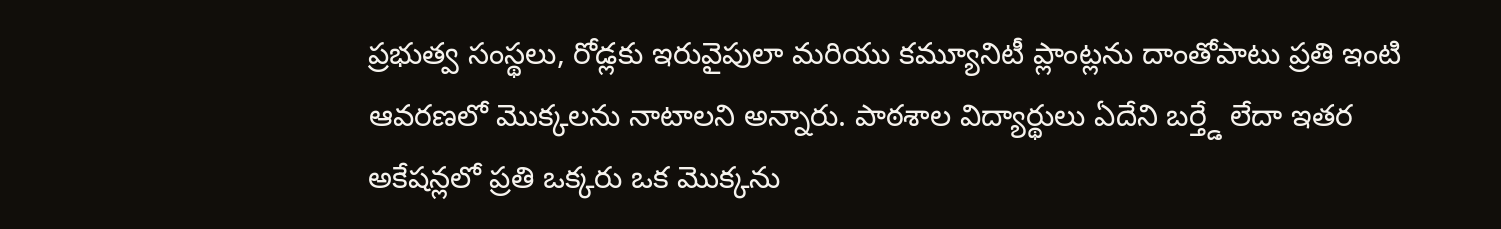ప్రభుత్వ సంస్థలు, రోడ్లకు ఇరువైపులా మరియు కమ్యూనిటీ ప్లాంట్లను దాంతోపాటు ప్రతి ఇంటి ఆవరణలో మొక్కలను నాటాలని అన్నారు. పాఠశాల విద్యార్థులు ఏదేని బర్త్డే లేదా ఇతర అకేషన్లలో ప్రతి ఒక్కరు ఒక మొక్కను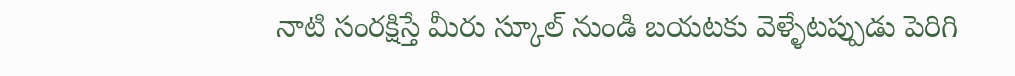నాటి సంరక్షిస్తే మీరు స్కూల్ నుండి బయటకు వెళ్ళేటప్పుడు పెరిగి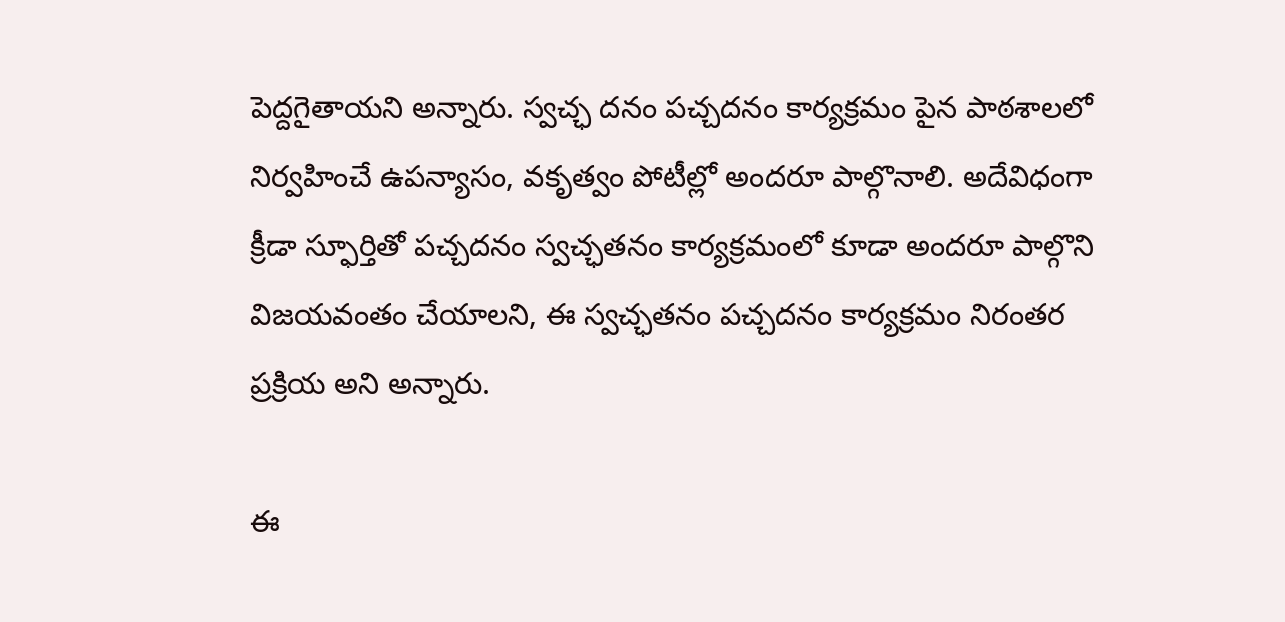పెద్దగైతాయని అన్నారు. స్వచ్ఛ దనం పచ్చదనం కార్యక్రమం పైన పాఠశాలలో నిర్వహించే ఉపన్యాసం, వకృత్వం పోటీల్లో అందరూ పాల్గొనాలి. అదేవిధంగా క్రీడా స్ఫూర్తితో పచ్చదనం స్వచ్ఛతనం కార్యక్రమంలో కూడా అందరూ పాల్గొని విజయవంతం చేయాలని, ఈ స్వచ్ఛతనం పచ్చదనం కార్యక్రమం నిరంతర ప్రక్రియ అని అన్నారు.

ఈ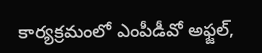కార్యక్రమంలో ఎంపీడీవో అఫ్జల్,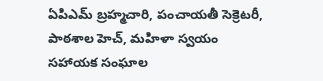ఏపిఎమ్ బ్రహ్మచారి, పంచాయతీ సెక్రెటరీ, పాఠశాల హెచ్, మహిళా స్వయం సహాయక సంఘాల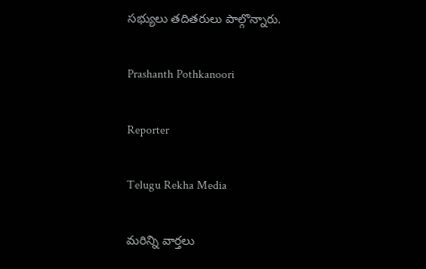సభ్యులు తదితరులు పాల్గొన్నారు.

Prashanth Pothkanoori

Reporter

Telugu Rekha Media

మరిన్ని వార్తలు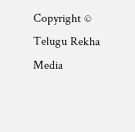Copyright © Telugu Rekha Media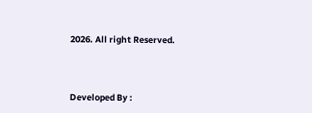2026. All right Reserved.



Developed By :